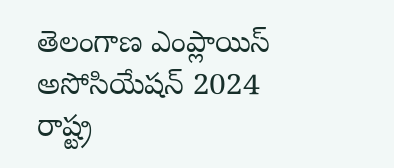తెలంగాణ ఎంప్లాయిస్ అసోసియేషన్ 2024
రాష్ట్ర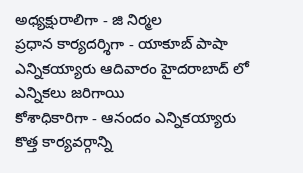అధ్యక్షురాలిగా - జి నిర్మల
ప్రధాన కార్యదర్శిగా - యాకూబ్ పాషా ఎన్నికయ్యారు ఆదివారం హైదరాబాద్ లో ఎన్నికలు జరిగాయి
కోశాధికారిగా - ఆనందం ఎన్నికయ్యారు
కొత్త కార్యవర్గాన్ని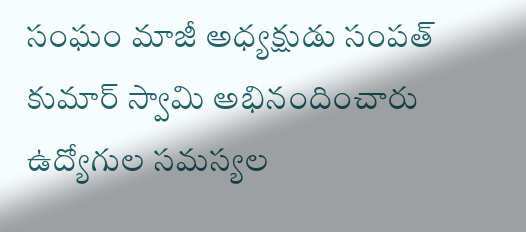సంఘం మాజీ అధ్యక్షుడు సంపత్ కుమార్ స్వామి అభినందించారు ఉద్యోగుల సమస్యల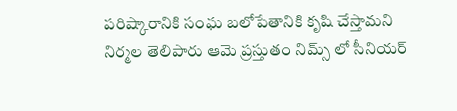పరిష్కారానికి సంఘ బలోపేతానికి కృషి చేస్తామని నిర్మల తెలిపారు ఆమె ప్రస్తుతం నిమ్స్ లో సీనియర్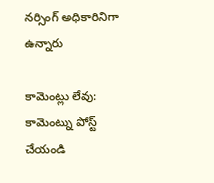నర్సింగ్ అధికారినిగా ఉన్నారు

కామెంట్లు లేవు:
కామెంట్ను పోస్ట్ చేయండి